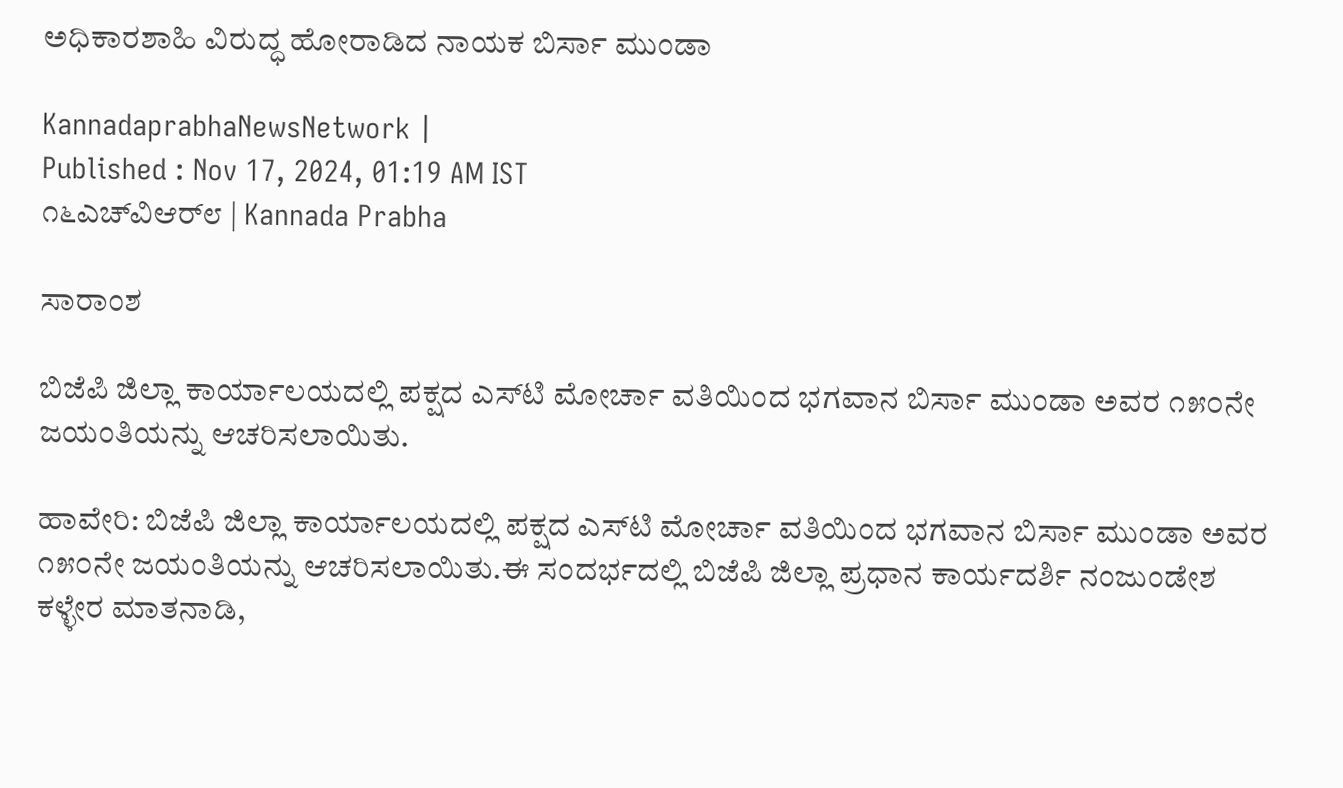ಅಧಿಕಾರಶಾಹಿ ವಿರುದ್ಧ ಹೋರಾಡಿದ ನಾಯಕ ಬಿರ್ಸಾ ಮುಂಡಾ

KannadaprabhaNewsNetwork |
Published : Nov 17, 2024, 01:19 AM IST
೧೬ಎಚ್‌ವಿಆರ್೮ | Kannada Prabha

ಸಾರಾಂಶ

ಬಿಜೆಪಿ ಜಿಲ್ಲಾ ಕಾರ್ಯಾಲಯದಲ್ಲಿ ಪಕ್ಷದ ಎಸ್‌ಟಿ ಮೋರ್ಚಾ ವತಿಯಿಂದ ಭಗವಾನ ಬಿರ್ಸಾ ಮುಂಡಾ ಅವರ ೧೫೦ನೇ ಜಯಂತಿಯನ್ನು ಆಚರಿಸಲಾಯಿತು.

ಹಾವೇರಿ: ಬಿಜೆಪಿ ಜಿಲ್ಲಾ ಕಾರ್ಯಾಲಯದಲ್ಲಿ ಪಕ್ಷದ ಎಸ್‌ಟಿ ಮೋರ್ಚಾ ವತಿಯಿಂದ ಭಗವಾನ ಬಿರ್ಸಾ ಮುಂಡಾ ಅವರ ೧೫೦ನೇ ಜಯಂತಿಯನ್ನು ಆಚರಿಸಲಾಯಿತು.ಈ ಸಂದರ್ಭದಲ್ಲಿ ಬಿಜೆಪಿ ಜಿಲ್ಲಾ ಪ್ರಧಾನ ಕಾರ್ಯದರ್ಶಿ ನಂಜುಂಡೇಶ ಕಳ್ಳೇರ ಮಾತನಾಡಿ,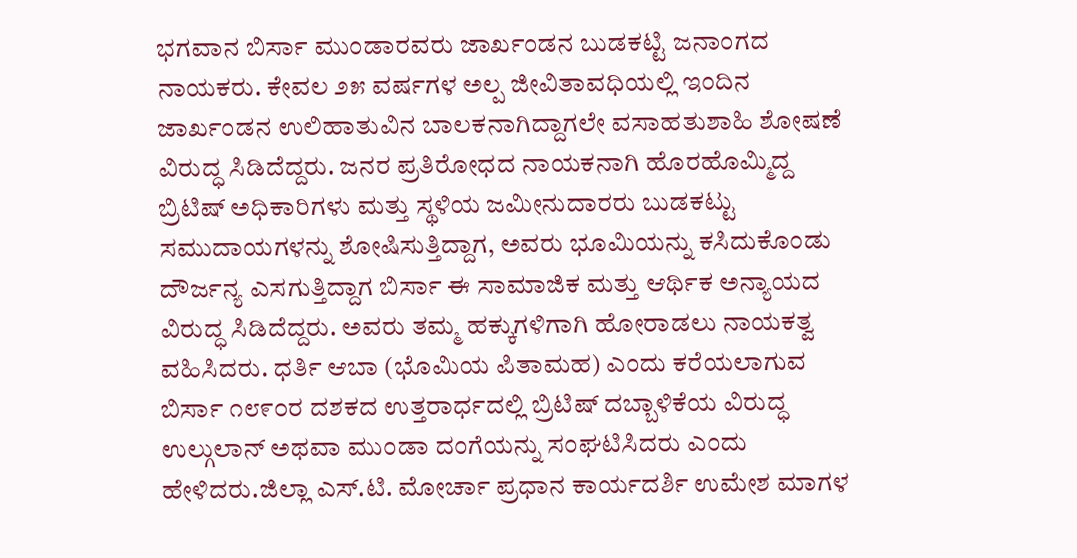ಭಗವಾನ ಬಿರ್ಸಾ ಮುಂಡಾರವರು ಜಾರ್ಖಂಡನ ಬುಡಕಟ್ಟಿ ಜನಾಂಗದ ನಾಯಕರು. ಕೇವಲ ೨೫ ವರ್ಷಗಳ ಅಲ್ಪ ಜೀವಿತಾವಧಿಯಲ್ಲಿ ಇಂದಿನ ಜಾರ್ಖಂಡನ ಉಲಿಹಾತುವಿನ ಬಾಲಕನಾಗಿದ್ದಾಗಲೇ ವಸಾಹತುಶಾಹಿ ಶೋಷಣೆ ವಿರುದ್ಧ ಸಿಡಿದೆದ್ದರು. ಜನರ ಪ್ರತಿರೋಧದ ನಾಯಕನಾಗಿ ಹೊರಹೊಮ್ಮಿದ್ದ ಬ್ರಿಟಿಷ್ ಅಧಿಕಾರಿಗಳು ಮತ್ತು ಸ್ಥಳಿಯ ಜಮೀನುದಾರರು ಬುಡಕಟ್ಟು ಸಮುದಾಯಗಳನ್ನು ಶೋಷಿಸುತ್ತಿದ್ದಾಗ, ಅವರು ಭೂಮಿಯನ್ನು ಕಸಿದುಕೊಂಡು ದೌರ್ಜನ್ಯ ಎಸಗುತ್ತಿದ್ದಾಗ ಬಿರ್ಸಾ ಈ ಸಾಮಾಜಿಕ ಮತ್ತು ಆರ್ಥಿಕ ಅನ್ಯಾಯದ ವಿರುದ್ಧ ಸಿಡಿದೆದ್ದರು. ಅವರು ತಮ್ಮ ಹಕ್ಕುಗಳಿಗಾಗಿ ಹೋರಾಡಲು ನಾಯಕತ್ವ ವಹಿಸಿದರು. ಧರ್ತಿ ಆಬಾ (ಭೊಮಿಯ ಪಿತಾಮಹ) ಎಂದು ಕರೆಯಲಾಗುವ ಬಿರ್ಸಾ ೧೮೯೦ರ ದಶಕದ ಉತ್ತರಾರ್ಧದಲ್ಲಿ ಬ್ರಿಟಿಷ್ ದಬ್ಬಾಳಿಕೆಯ ವಿರುದ್ಧ ಉಲ್ಗುಲಾನ್ ಅಥವಾ ಮುಂಡಾ ದಂಗೆಯನ್ನು ಸಂಘಟಿಸಿದರು ಎಂದು ಹೇಳಿದರು.ಜಿಲ್ಲಾ ಎಸ್.ಟಿ. ಮೋರ್ಚಾ ಪ್ರಧಾನ ಕಾರ್ಯದರ್ಶಿ ಉಮೇಶ ಮಾಗಳ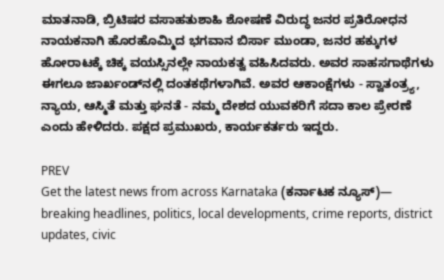ಮಾತನಾಡಿ, ಬ್ರಿಟಿಷರ ವಸಾಹತುಶಾಹಿ ಶೋಷಣೆ ವಿರುದ್ಧ ಜನರ ಪ್ರತಿರೋಧನ ನಾಯಕನಾಗಿ ಹೊರಹೊಮ್ಮಿದ ಭಗವಾನ ಬಿರ್ಸಾ ಮುಂಡಾ, ಜನರ ಹಕ್ಕುಗಳ ಹೋರಾಟಕ್ಕೆ ಚಿಕ್ಕ ವಯಸ್ಸಿನಲ್ಲೇ ನಾಯಕತ್ವ ವಹಿಸಿದವರು. ಅವರ ಸಾಹಸಗಾಥೆಗಳು ಈಗಲೂ ಜಾರ್ಖಂಡ್‌ನಲ್ಲಿ ದಂತಕಥೆಗಳಾಗಿವೆ. ಅವರ ಆಕಾಂಕ್ಷೆಗಳು - ಸ್ವಾತಂತ್ರ್ಯ, ನ್ಯಾಯ, ಆಸ್ಮಿತೆ ಮತ್ತು ಘನತೆ - ನಮ್ಮ ದೇಶದ ಯುವಕರಿಗೆ ಸದಾ ಕಾಲ ಪ್ರೇರಣೆ ಎಂದು ಹೇಳಿದರು. ಪಕ್ಷದ ಪ್ರಮುಖರು, ಕಾರ್ಯಕರ್ತರು ಇದ್ದರು.

PREV
Get the latest news from across Karnataka (ಕರ್ನಾಟಕ ನ್ಯೂಸ್)— breaking headlines, politics, local developments, crime reports, district updates, civic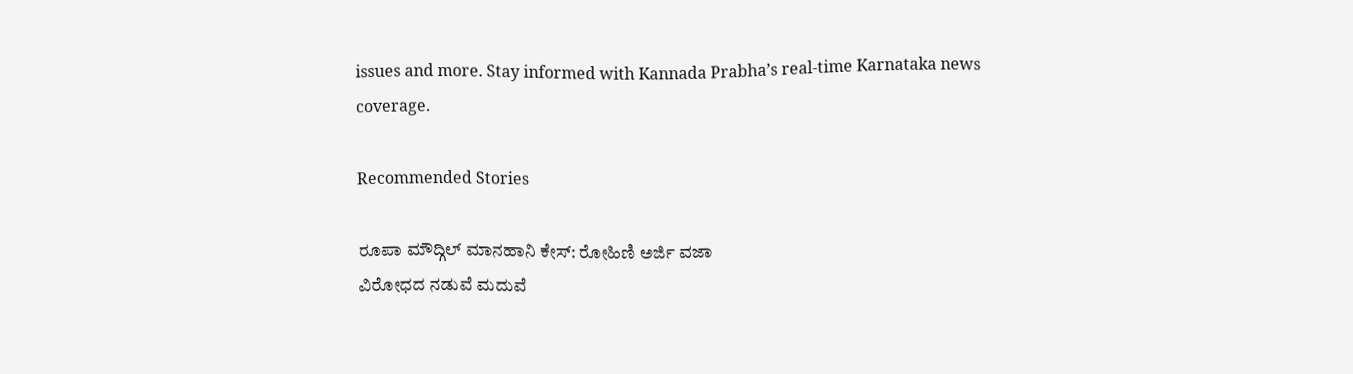issues and more. Stay informed with Kannada Prabha’s real‑time Karnataka news coverage.

Recommended Stories

ರೂಪಾ ಮೌದ್ಗಿಲ್‌ ಮಾನಹಾನಿ ಕೇಸ್‌: ರೋಹಿಣಿ ಅರ್ಜಿ ವಜಾ
ವಿರೋಧದ ನಡುವೆ ಮದುವೆ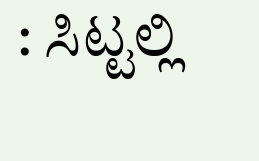: ಸಿಟ್ಟಲ್ಲಿ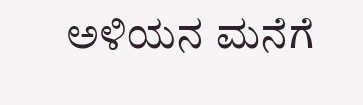ಅಳಿಯನ ಮನೆಗೆ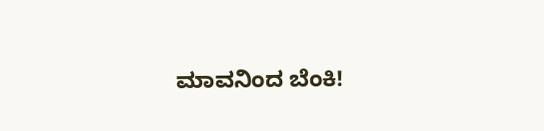ಮಾವನಿಂದ ಬೆಂಕಿ!